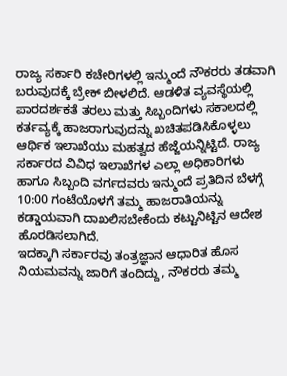ರಾಜ್ಯ ಸರ್ಕಾರಿ ಕಚೇರಿಗಳಲ್ಲಿ ಇನ್ಮುಂದೆ ನೌಕರರು ತಡವಾಗಿ ಬರುವುದಕ್ಕೆ ಬ್ರೇಕ್ ಬೀಳಲಿದೆ. ಆಡಳಿತ ವ್ಯವಸ್ಥೆಯಲ್ಲಿ ಪಾರದರ್ಶಕತೆ ತರಲು ಮತ್ತು ಸಿಬ್ಬಂದಿಗಳು ಸಕಾಲದಲ್ಲಿ ಕರ್ತವ್ಯಕ್ಕೆ ಹಾಜರಾಗುವುದನ್ನು ಖಚಿತಪಡಿಸಿಕೊಳ್ಳಲು ಆರ್ಥಿಕ ಇಲಾಖೆಯು ಮಹತ್ವದ ಹೆಜ್ಜೆಯನ್ನಿಟ್ಟಿದೆ. ರಾಜ್ಯ ಸರ್ಕಾರದ ವಿವಿಧ ಇಲಾಖೆಗಳ ಎಲ್ಲಾ ಅಧಿಕಾರಿಗಳು ಹಾಗೂ ಸಿಬ್ಬಂದಿ ವರ್ಗದವರು ಇನ್ಮುಂದೆ ಪ್ರತಿದಿನ ಬೆಳಗ್ಗೆ 10:00 ಗಂಟೆಯೊಳಗೆ ತಮ್ಮ ಹಾಜರಾತಿಯನ್ನು ಕಡ್ಡಾಯವಾಗಿ ದಾಖಲಿಸಬೇಕೆಂದು ಕಟ್ಟುನಿಟ್ಟಿನ ಆದೇಶ ಹೊರಡಿಸಲಾಗಿದೆ.
ಇದಕ್ಕಾಗಿ ಸರ್ಕಾರವು ತಂತ್ರಜ್ಞಾನ ಆಧಾರಿತ ಹೊಸ ನಿಯಮವನ್ನು ಜಾರಿಗೆ ತಂದಿದ್ದು, ನೌಕರರು ತಮ್ಮ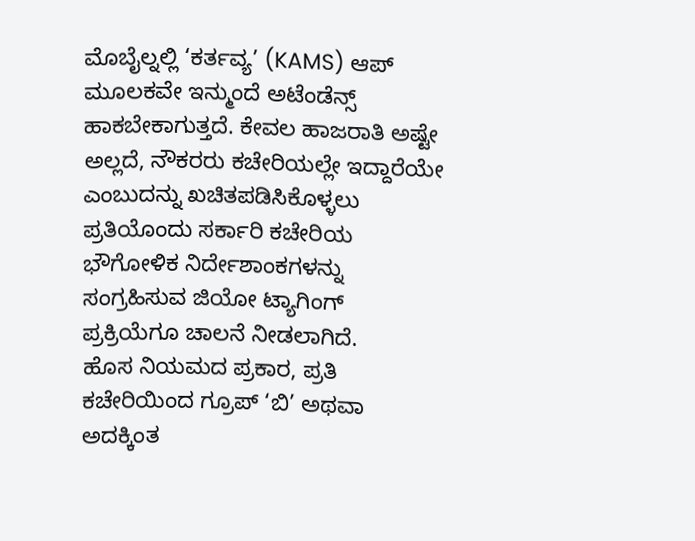ಮೊಬೈಲ್ನಲ್ಲಿ ‘ಕರ್ತವ್ಯ’ (KAMS) ಆಪ್ ಮೂಲಕವೇ ಇನ್ಮುಂದೆ ಅಟೆಂಡೆನ್ಸ್ ಹಾಕಬೇಕಾಗುತ್ತದೆ. ಕೇವಲ ಹಾಜರಾತಿ ಅಷ್ಟೇ ಅಲ್ಲದೆ, ನೌಕರರು ಕಚೇರಿಯಲ್ಲೇ ಇದ್ದಾರೆಯೇ ಎಂಬುದನ್ನು ಖಚಿತಪಡಿಸಿಕೊಳ್ಳಲು ಪ್ರತಿಯೊಂದು ಸರ್ಕಾರಿ ಕಚೇರಿಯ ಭೌಗೋಳಿಕ ನಿರ್ದೇಶಾಂಕಗಳನ್ನು ಸಂಗ್ರಹಿಸುವ ಜಿಯೋ ಟ್ಯಾಗಿಂಗ್ ಪ್ರಕ್ರಿಯೆಗೂ ಚಾಲನೆ ನೀಡಲಾಗಿದೆ.
ಹೊಸ ನಿಯಮದ ಪ್ರಕಾರ, ಪ್ರತಿ ಕಚೇರಿಯಿಂದ ಗ್ರೂಪ್ ‘ಬಿ’ ಅಥವಾ ಅದಕ್ಕಿಂತ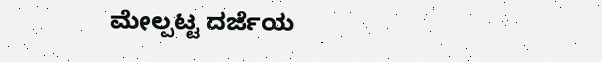ಮೇಲ್ಪಟ್ಟ ದರ್ಜೆಯ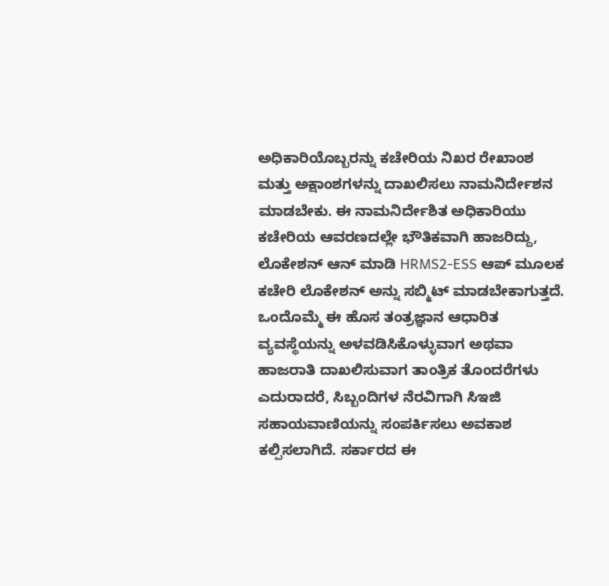ಅಧಿಕಾರಿಯೊಬ್ಬರನ್ನು ಕಚೇರಿಯ ನಿಖರ ರೇಖಾಂಶ ಮತ್ತು ಅಕ್ಷಾಂಶಗಳನ್ನು ದಾಖಲಿಸಲು ನಾಮನಿರ್ದೇಶನ ಮಾಡಬೇಕು. ಈ ನಾಮನಿರ್ದೇಶಿತ ಅಧಿಕಾರಿಯು ಕಚೇರಿಯ ಆವರಣದಲ್ಲೇ ಭೌತಿಕವಾಗಿ ಹಾಜರಿದ್ದು, ಲೊಕೇಶನ್ ಆನ್ ಮಾಡಿ HRMS2-ESS ಆಪ್ ಮೂಲಕ ಕಚೇರಿ ಲೊಕೇಶನ್ ಅನ್ನು ಸಬ್ಮಿಟ್ ಮಾಡಬೇಕಾಗುತ್ತದೆ.
ಒಂದೊಮ್ಮೆ ಈ ಹೊಸ ತಂತ್ರಜ್ಞಾನ ಆಧಾರಿತ ವ್ಯವಸ್ಥೆಯನ್ನು ಅಳವಡಿಸಿಕೊಳ್ಳುವಾಗ ಅಥವಾ ಹಾಜರಾತಿ ದಾಖಲಿಸುವಾಗ ತಾಂತ್ರಿಕ ತೊಂದರೆಗಳು ಎದುರಾದರೆ, ಸಿಬ್ಬಂದಿಗಳ ನೆರವಿಗಾಗಿ ಸಿಇಜಿ ಸಹಾಯವಾಣಿಯನ್ನು ಸಂಪರ್ಕಿಸಲು ಅವಕಾಶ ಕಲ್ಪಿಸಲಾಗಿದೆ. ಸರ್ಕಾರದ ಈ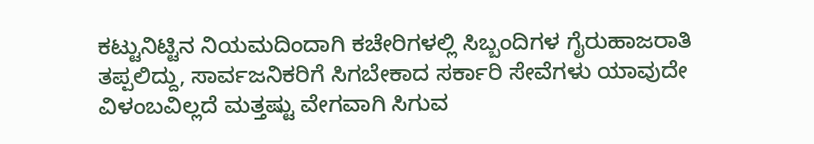ಕಟ್ಟುನಿಟ್ಟಿನ ನಿಯಮದಿಂದಾಗಿ ಕಚೇರಿಗಳಲ್ಲಿ ಸಿಬ್ಬಂದಿಗಳ ಗೈರುಹಾಜರಾತಿ ತಪ್ಪಲಿದ್ದು, ಸಾರ್ವಜನಿಕರಿಗೆ ಸಿಗಬೇಕಾದ ಸರ್ಕಾರಿ ಸೇವೆಗಳು ಯಾವುದೇ ವಿಳಂಬವಿಲ್ಲದೆ ಮತ್ತಷ್ಟು ವೇಗವಾಗಿ ಸಿಗುವ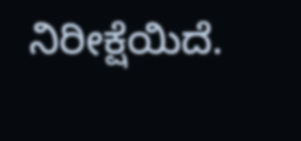ನಿರೀಕ್ಷೆಯಿದೆ.